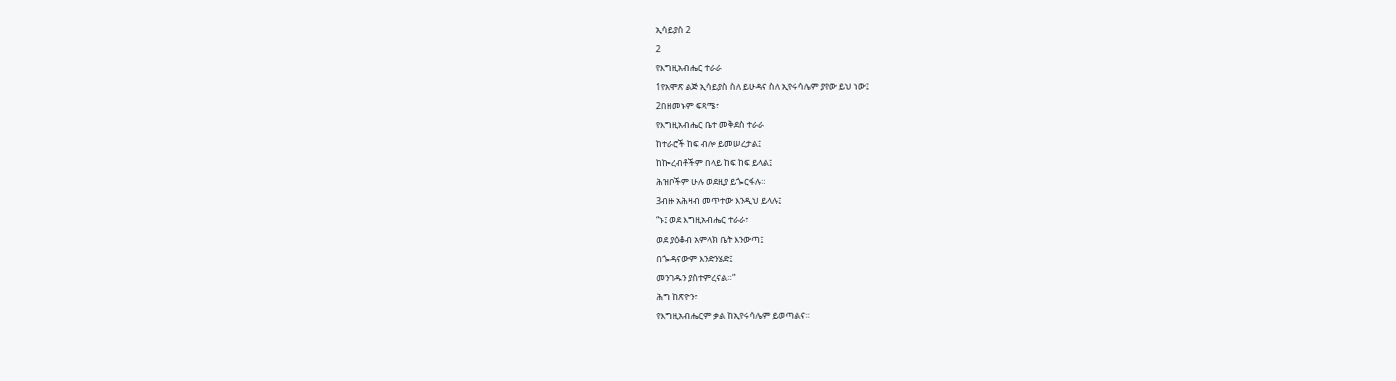ኢሳይያስ 2
2
የእግዚአብሔር ተራራ
1የአሞጽ ልጅ ኢሳይያስ ስለ ይሁዳና ስለ ኢየሩሳሌም ያየው ይህ ነው፤
2በዘመኑም ፍጻሜ፣
የእግዚአብሔር ቤተ መቅደስ ተራራ
ከተራሮች ከፍ ብሎ ይመሠረታል፤
ከኰረብቶችም በላይ ከፍ ከፍ ይላል፤
ሕዝቦችም ሁሉ ወደዚያ ይጐርፋሉ።
3ብዙ አሕዛብ መጥተው እንዲህ ይላሉ፤
“ኑ፤ ወደ እግዚአብሔር ተራራ፣
ወደ ያዕቆብ አምላክ ቤት እንውጣ፤
በጐዳናውም እንድንሄድ፤
መንገዱን ያስተምረናል።”
ሕግ ከጽዮን፣
የእግዚአብሔርም ቃል ከኢየሩሳሌም ይወጣልና።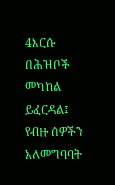4እርሱ በሕዝቦች መካከል ይፈርዳል፤
የብዙ ሰዎችን አለመግባባት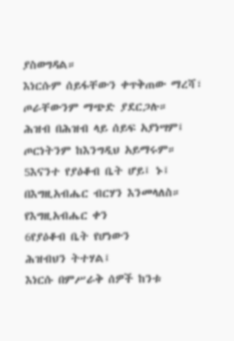ያስወግዳል።
እነርሱም ሰይፋቸውን ቀጥቅጠው ማረሻ፣
ጦራቸውንም ማጭድ ያደርጋሉ።
ሕዝብ በሕዝብ ላይ ሰይፍ አያነሣም፤
ጦርነትንም ከእንግዲህ አይማሩም።
5እናንተ የያዕቆብ ቤት ሆይ፤ ኑ፤
በእግዚአብሔር ብርሃን እንመላለስ።
የእግዚአብሔር ቀን
6የያዕቆብ ቤት የሆነውን
ሕዝብህን ትተሃል፤
እነርሱ በምሥራቅ ሰዎች ከንቱ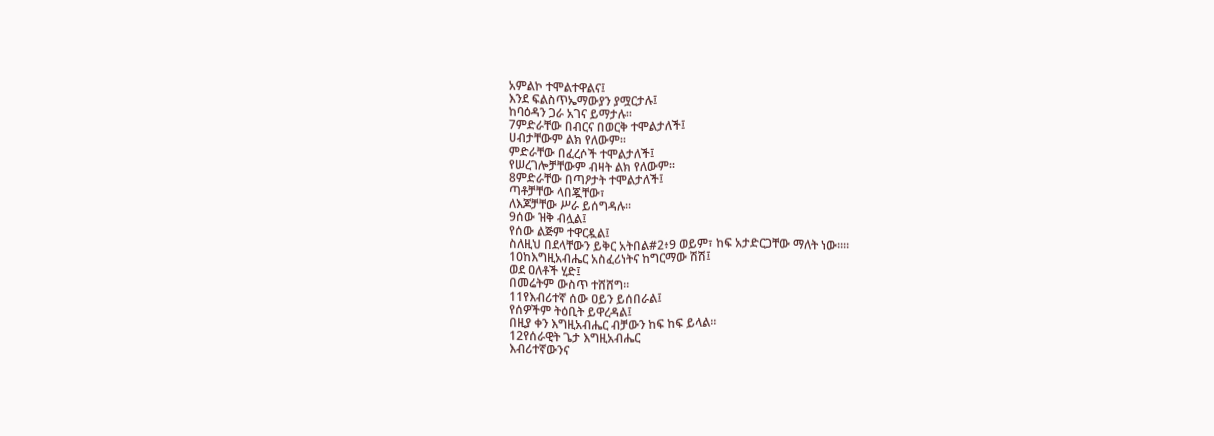አምልኮ ተሞልተዋልና፤
እንደ ፍልስጥኤማውያን ያሟርታሉ፤
ከባዕዳን ጋራ አገና ይማታሉ።
7ምድራቸው በብርና በወርቅ ተሞልታለች፤
ሀብታቸውም ልክ የለውም።
ምድራቸው በፈረሶች ተሞልታለች፤
የሠረገሎቻቸውም ብዛት ልክ የለውም።
8ምድራቸው በጣዖታት ተሞልታለች፤
ጣቶቻቸው ላበጇቸው፣
ለእጆቻቸው ሥራ ይሰግዳሉ።
9ሰው ዝቅ ብሏል፤
የሰው ልጅም ተዋርዷል፤
ስለዚህ በደላቸውን ይቅር አትበል#2፥9 ወይም፣ ከፍ አታድርጋቸው ማለት ነው።።
10ከእግዚአብሔር አስፈሪነትና ከግርማው ሽሽ፤
ወደ ዐለቶች ሂድ፤
በመሬትም ውስጥ ተሸሸግ።
11የእብሪተኛ ሰው ዐይን ይሰበራል፤
የሰዎችም ትዕቢት ይዋረዳል፤
በዚያ ቀን እግዚአብሔር ብቻውን ከፍ ከፍ ይላል።
12የሰራዊት ጌታ እግዚአብሔር
እብሪተኛውንና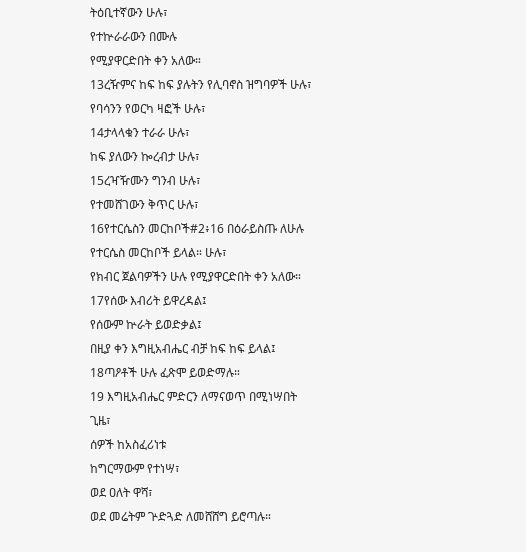ትዕቢተኛውን ሁሉ፣
የተኵራራውን በሙሉ
የሚያዋርድበት ቀን አለው።
13ረዥምና ከፍ ከፍ ያሉትን የሊባኖስ ዝግባዎች ሁሉ፣
የባሳንን የወርካ ዛፎች ሁሉ፣
14ታላላቁን ተራራ ሁሉ፣
ከፍ ያለውን ኰረብታ ሁሉ፣
15ረዣዥሙን ግንብ ሁሉ፣
የተመሸገውን ቅጥር ሁሉ፣
16የተርሴስን መርከቦች#2፥16 በዕራይስጡ ለሁሉ የተርሴስ መርከቦች ይላል። ሁሉ፣
የክብር ጀልባዎችን ሁሉ የሚያዋርድበት ቀን አለው።
17የሰው እብሪት ይዋረዳል፤
የሰውም ኵራት ይወድቃል፤
በዚያ ቀን እግዚአብሔር ብቻ ከፍ ከፍ ይላል፤
18ጣዖቶች ሁሉ ፈጽሞ ይወድማሉ።
19 እግዚአብሔር ምድርን ለማናወጥ በሚነሣበት ጊዜ፣
ሰዎች ከአስፈሪነቱ
ከግርማውም የተነሣ፣
ወደ ዐለት ዋሻ፣
ወደ መሬትም ጕድጓድ ለመሸሸግ ይሮጣሉ።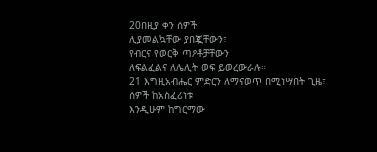20በዚያ ቀን ሰዎች
ሊያመልኳቸው ያበጇቸውን፣
የብርና የወርቅ ጣዖቶቻቸውን
ለፍልፈልና ለሌሊት ወፍ ይወረውራሉ።
21 እግዚአብሔር ምድርን ለማናወጥ በሚነሣበት ጊዜ፣
ሰዎች ከአስፈሪነቱ
እንዲሁም ከግርማው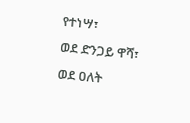የተነሣ፣
ወደ ድንጋይ ዋሻ፣
ወደ ዐለት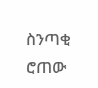ስንጣቂ ሮጠው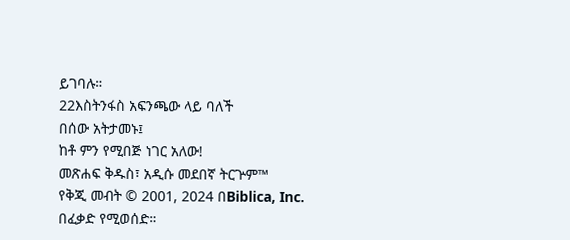ይገባሉ።
22እስትንፋስ አፍንጫው ላይ ባለች
በሰው አትታመኑ፤
ከቶ ምን የሚበጅ ነገር አለው!
መጽሐፍ ቅዱስ፣ አዲሱ መደበኛ ትርጕም™
የቅጂ መብት © 2001, 2024 በBiblica, Inc.
በፈቃድ የሚወሰድ።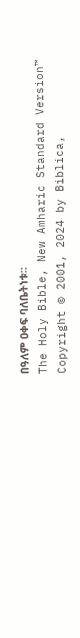በዓለም ዐቀፍ ባለቤትነቱ።
The Holy Bible, New Amharic Standard Version™
Copyright © 2001, 2024 by Biblica,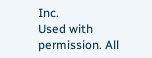Inc.
Used with permission. All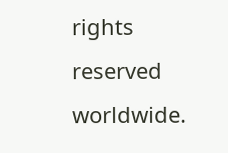rights reserved worldwide.